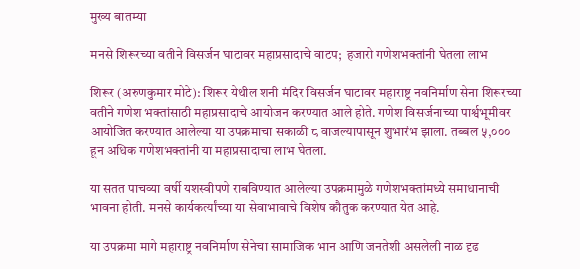मुख्य बातम्या

मनसे शिरूरच्या वतीने विसर्जन घाटावर महाप्रसादाचे वाटप;  हजारो गणेशभक्तांनी घेतला लाभ

शिरूर (अरुणकुमार मोटे): शिरूर येथील शनी मंदिर विसर्जन घाटावर महाराष्ट्र नवनिर्माण सेना शिरूरच्या वतीने गणेश भक्तांसाठी महाप्रसादाचे आयोजन करण्यात आले होते. गणेश विसर्जनाच्या पार्श्वभूमीवर आयोजित करण्यात आलेल्या या उपक्रमाचा सकाळी ८ वाजल्यापासून शुभारंभ झाला. तब्बल ५,००० हून अधिक गणेशभक्तांनी या महाप्रसादाचा लाभ घेतला.

या सतत पाचव्या वर्षी यशस्वीपणे राबविण्यात आलेल्या उपक्रमामुळे गणेशभक्तांमध्ये समाधानाची भावना होती. मनसे कार्यकर्त्यांच्या या सेवाभावाचे विशेष कौतुक करण्यात येत आहे.

या उपक्रमा मागे महाराष्ट्र नवनिर्माण सेनेचा सामाजिक भान आणि जनतेशी असलेली नाळ दृढ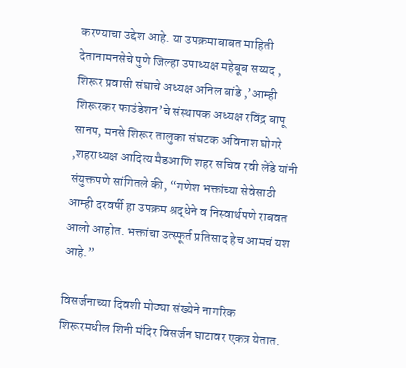करण्याचा उद्देश आहे. या उपक्रमाबाबत माहिती देतानामनसेचे पुणे जिल्हा उपाध्यक्ष महेबूब सय्यद , शिरूर प्रवासी संघाचे अध्यक्ष अनिल बांडे ,’आम्ही शिरूरकर फाउंडेशन’चे संस्थापक अध्यक्ष रविंद्र बापू सानप, मनसे शिरूर तालुका संघटक अविनाश घोगरे ,शहराध्यक्ष आदित्य मैडआणि शहर सचिव रवी लेंडे यांनी संयुक्तपणे सांगितले की, “गणेश भक्तांच्या सेवेसाठी आम्ही दरवर्षी हा उपक्रम श्रद्धेने व निस्वार्थपणे राबवत आलो आहोत. भक्तांचा उत्स्फूर्त प्रतिसाद हेच आमचं यश आहे.”

विसर्जनाच्या दिवशी मोठ्या संख्येने नागरिक शिरूरमधील शिनी मंदिर विसर्जन घाटावर एकत्र येतात.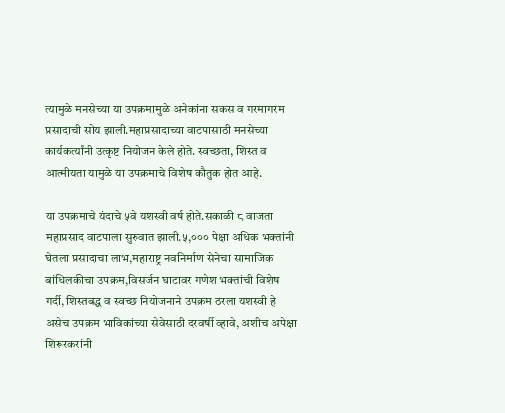त्यामुळे मनसेच्या या उपक्रमामुळे अनेकांना सकस व गरमागरम प्रसादाची सोय झाली.महाप्रसादाच्या वाटपासाठी मनसेच्या कार्यकर्त्यांनी उत्कृष्ट नियोजन केले होते. स्वच्छता, शिस्त व आत्मीयता यामुळे या उपक्रमाचे विशेष कौतुक होत आहे.

या उपक्रमाचे यंदाचे ५वे यशस्वी वर्ष होते.सकाळी ८ वाजता महाप्रसाद वाटपाला सुरुवात झाली.५,००० पेक्षा अधिक भक्तांनी घेतला प्रसादाचा लाभ,महाराष्ट्र नवनिर्माण सेनेचा सामाजिक बांधिलकीचा उपक्रम,विसर्जन घाटावर गणेश भक्तांची विशेष गर्दी, शिस्तबद्ध व स्वच्छ नियोजनाने उपक्रम ठरला यशस्वी हे असेच उपक्रम भाविकांच्या सेवेसाठी दरवर्षी व्हावे, अशीच अपेक्षा शिरूरकरांनी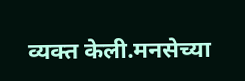व्यक्त केली.मनसेच्या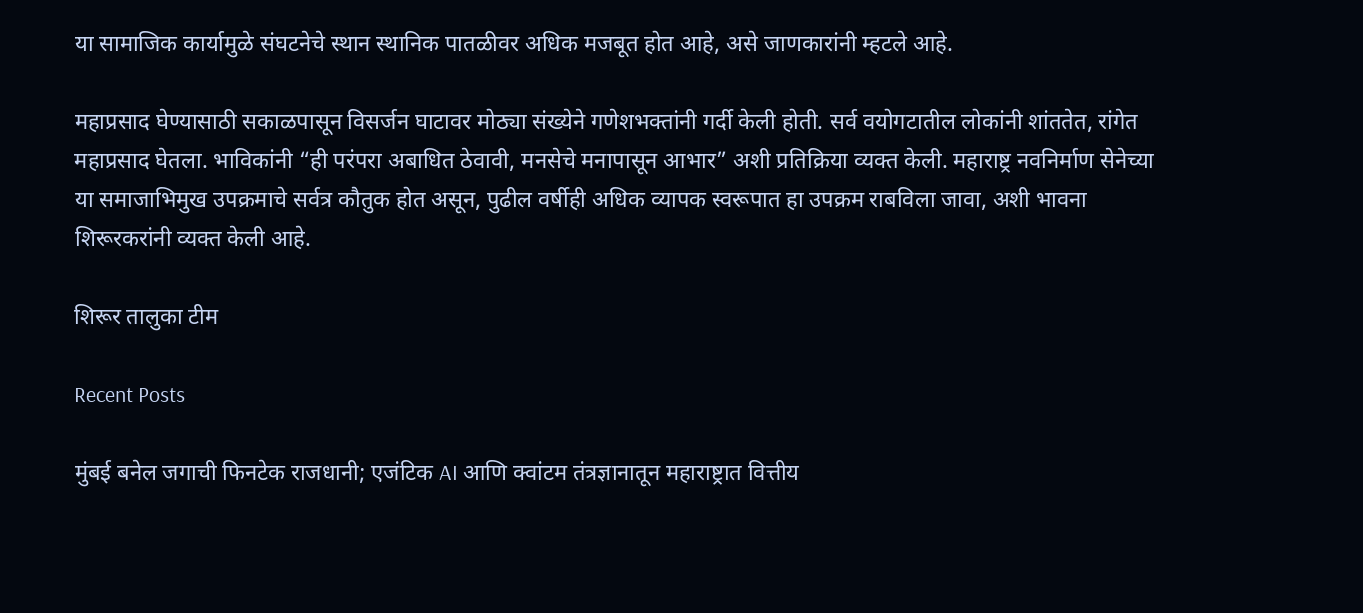या सामाजिक कार्यामुळे संघटनेचे स्थान स्थानिक पातळीवर अधिक मजबूत होत आहे, असे जाणकारांनी म्हटले आहे.

महाप्रसाद घेण्यासाठी सकाळपासून विसर्जन घाटावर मोठ्या संख्येने गणेशभक्तांनी गर्दी केली होती. सर्व वयोगटातील लोकांनी शांततेत, रांगेत महाप्रसाद घेतला. भाविकांनी “ही परंपरा अबाधित ठेवावी, मनसेचे मनापासून आभार” अशी प्रतिक्रिया व्यक्त केली. महाराष्ट्र नवनिर्माण सेनेच्या या समाजाभिमुख उपक्रमाचे सर्वत्र कौतुक होत असून, पुढील वर्षीही अधिक व्यापक स्वरूपात हा उपक्रम राबविला जावा, अशी भावना शिरूरकरांनी व्यक्त केली आहे.

शिरूर तालुका टीम

Recent Posts

मुंबई बनेल जगाची फिनटेक राजधानी; एजंटिक AI आणि क्वांटम तंत्रज्ञानातून महाराष्ट्रात वित्तीय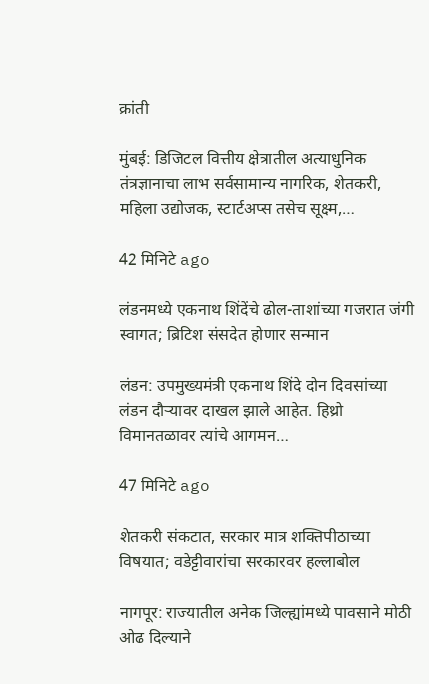क्रांती

मुंबई: डिजिटल वित्तीय क्षेत्रातील अत्याधुनिक तंत्रज्ञानाचा लाभ सर्वसामान्य नागरिक, शेतकरी, महिला उद्योजक, स्टार्टअप्स तसेच सूक्ष्म,…

42 मिनिटे ago

लंडनमध्ये एकनाथ शिंदेंचे ढोल-ताशांच्या गजरात जंगी स्वागत; ब्रिटिश संसदेत होणार सन्मान

लंडन: उपमुख्यमंत्री एकनाथ शिंदे दोन दिवसांच्या लंडन दौऱ्यावर दाखल झाले आहेत. हिथ्रो विमानतळावर त्यांचे आगमन…

47 मिनिटे ago

शेतकरी संकटात, सरकार मात्र शक्तिपीठाच्या विषयात; वडेट्टीवारांचा सरकारवर हल्लाबोल

नागपूर: राज्यातील अनेक जिल्ह्यांमध्ये पावसाने मोठी ओढ दिल्याने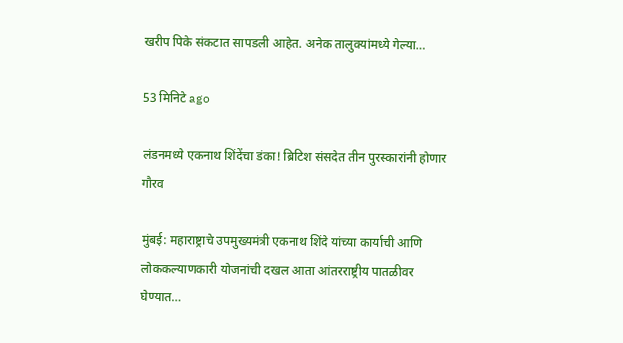खरीप पिके संकटात सापडली आहेत. अनेक तालुक्यांमध्ये गेल्या…

53 मिनिटे ago

लंडनमध्ये एकनाथ शिंदेंचा डंका! ब्रिटिश संसदेत तीन पुरस्कारांनी होणार गौरव

मुंबई: महाराष्ट्राचे उपमुख्यमंत्री एकनाथ शिंदे यांच्या कार्याची आणि लोककल्याणकारी योजनांची दखल आता आंतरराष्ट्रीय पातळीवर घेण्यात…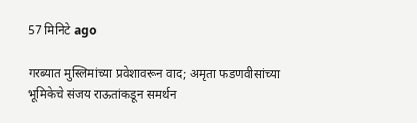57 मिनिटे ago

गरब्यात मुस्लिमांच्या प्रवेशावरून वाद; अमृता फडणवीसांच्या भूमिकेचे संजय राऊतांकडून समर्थन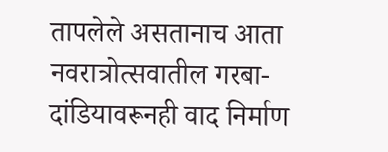तापलेले असतानाच आता नवरात्रोत्सवातील गरबा-दांडियावरूनही वाद निर्माण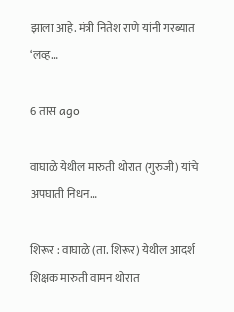झाला आहे. मंत्री नितेश राणे यांनी गरब्यात ‘लव्ह…

6 तास ago

वाघाळे येथील मारुती थोरात (गुरुजी) यांचे अपघाती निधन…

शिरूर : वाघाळे (ता. शिरूर) येथील आदर्श शिक्षक मारुती वामन थोरात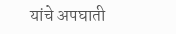यांचे अपघाती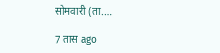सोमवारी (ता.…

7 तास ago